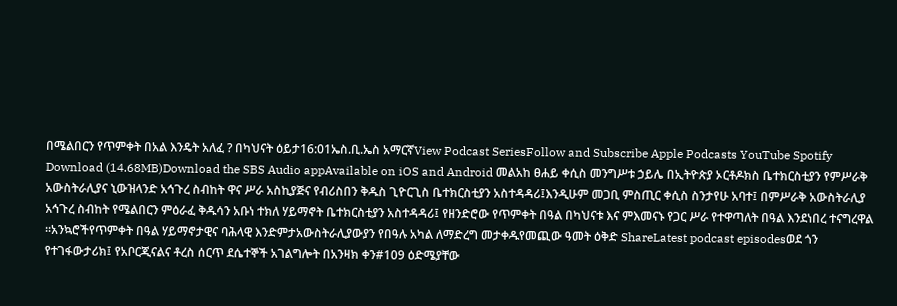በሜልበርን የጥምቀት በአል እንዴት አለፈ ? በካህናት ዕይታ16:01ኤስ.ቢ.ኤስ አማርኛView Podcast SeriesFollow and Subscribe Apple Podcasts YouTube Spotify Download (14.68MB)Download the SBS Audio appAvailable on iOS and Android መልአከ ፀሐይ ቀሲስ መንግሥቱ ኃይሌ በኢትዮጵያ ኦርቶዶክስ ቤተክርስቲያን የምሥራቅ አውስትራሊያና ኒውዝላንድ አኅጉረ ስብከት ዋና ሥራ አስኪያጅና የብሪስበን ቅዱስ ጊዮርጊስ ቤተክርስቲያን አስተዳዳሪ፤እንዲሁም መጋቢ ምስጢር ቀሲስ ስንታየሁ አባተ፤ በምሥራቅ አውስትራሊያ አኅጉረ ስብከት የሜልበርን ምዕራፈ ቅዱሳን አቡነ ተክለ ሃይማኖት ቤተክርስቲያን አስተዳዳሪ፤ የዘንድሮው የጥምቀት በዓል በካህናቱ እና ምእመናኑ የጋር ሥራ የተዋጣለት በዓል እንደነበረ ተናግረዋል ።አንኳሮችየጥምቀት በዓል ሃይማኖታዊና ባሕላዊ እንድምታአውስትራሊያውያን የበዓሉ አካል ለማድረግ መታቀዱየመጪው ዓመት ዕቅድ ShareLatest podcast episodesወደ ጎን የተገፋውታሪክ፤ የአቦርጂናልና ቶረስ ሰርጥ ደሴተኞች አገልግሎት በአንዛክ ቀን#109 ዕድሜያቸው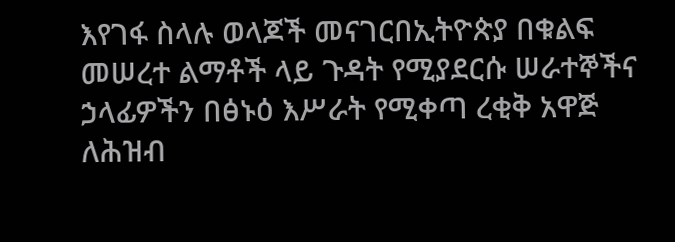እየገፋ ስላሉ ወላጆች መናገርበኢትዮጵያ በቁልፍ መሠረተ ልማቶች ላይ ጉዳት የሚያደርሱ ሠራተኞችና ኃላፊዎችን በፅኑዕ እሥራት የሚቀጣ ረቂቅ አዋጅ ለሕዝብ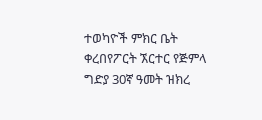ተወካዮች ምክር ቤት ቀረበየፖርት ኧርተር የጅምላ ግድያ 30ኛ ዓመት ዝክረ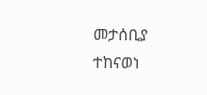መታሰቢያ ተከናወነ